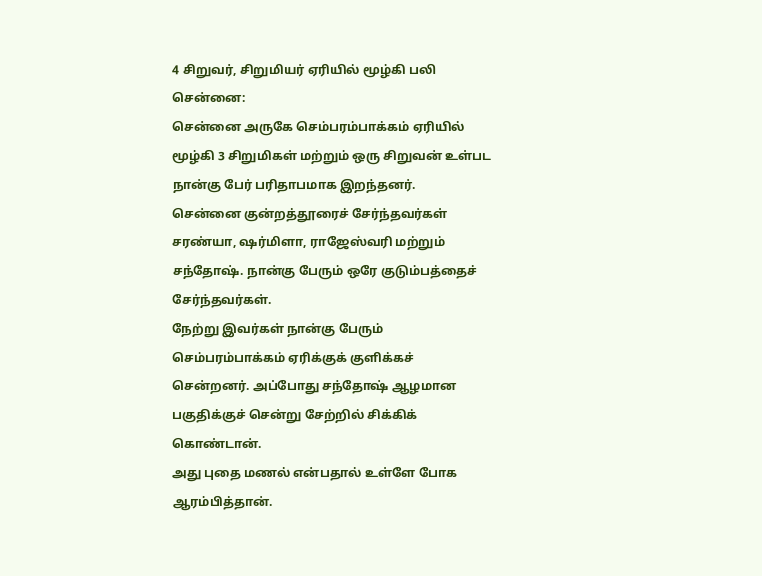4 சிறுவர், சிறுமியர் ஏரியில் மூழ்கி பலி
சென்னை:
சென்னை அருகே செம்பரம்பாக்கம் ஏரியில் மூழ்கி 3 சிறுமிகள் மற்றும் ஒரு சிறுவன் உள்பட நான்கு பேர் பரிதாபமாக இறந்தனர்.
சென்னை குன்றத்தூரைச் சேர்ந்தவர்கள் சரண்யா, ஷர்மிளா, ராஜேஸ்வரி மற்றும் சந்தோஷ். நான்கு பேரும் ஒரே குடும்பத்தைச் சேர்ந்தவர்கள்.
நேற்று இவர்கள் நான்கு பேரும் செம்பரம்பாக்கம் ஏரிக்குக் குளிக்கச் சென்றனர். அப்போது சந்தோஷ் ஆழமான பகுதிக்குச் சென்று சேற்றில் சிக்கிக் கொண்டான்.
அது புதை மணல் என்பதால் உள்ளே போக ஆரம்பித்தான்.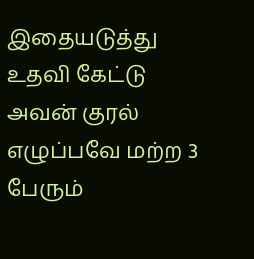இதையடுத்து உதவி கேட்டு அவன் குரல் எழுப்பவே மற்ற 3 பேரும்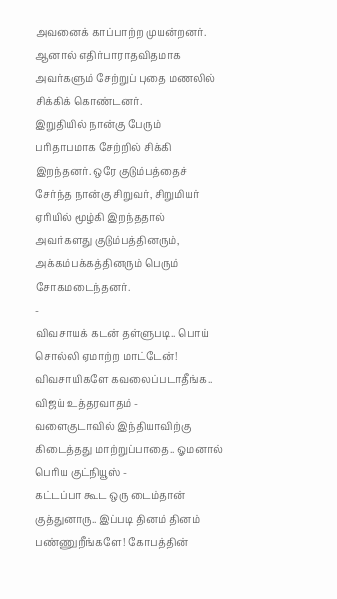அவனைக் காப்பாற்ற முயன்றனர். ஆனால் எதிர்பாராதவிதமாக அவர்களும் சேற்றுப் புதை மணலில் சிக்கிக் கொண்டனர்.
இறுதியில் நான்கு பேரும் பரிதாபமாக சேற்றில் சிக்கி இறந்தனர். ஒரே குடும்பத்தைச் சேர்ந்த நான்கு சிறுவர், சிறுமியர் ஏரியில் மூழ்கி இறந்ததால் அவர்களது குடும்பத்தினரும், அக்கம்பக்கத்தினரும் பெரும் சோகமடைந்தனர்.
-
விவசாயக் கடன் தள்ளுபடி.. பொய் சொல்லி ஏமாற்ற மாட்டேன்! விவசாயிகளே கவலைப்படாதீங்க.. விஜய் உத்தரவாதம் -
வளைகுடாவில் இந்தியாவிற்கு கிடைத்தது மாற்றுப்பாதை.. ஓமனால் பெரிய குட்நியூஸ் -
கட்டப்பா கூட ஒரு டைம்தான் குத்துனாரு.. இப்படி தினம் தினம் பண்ணுறீங்களே! கோபத்தின்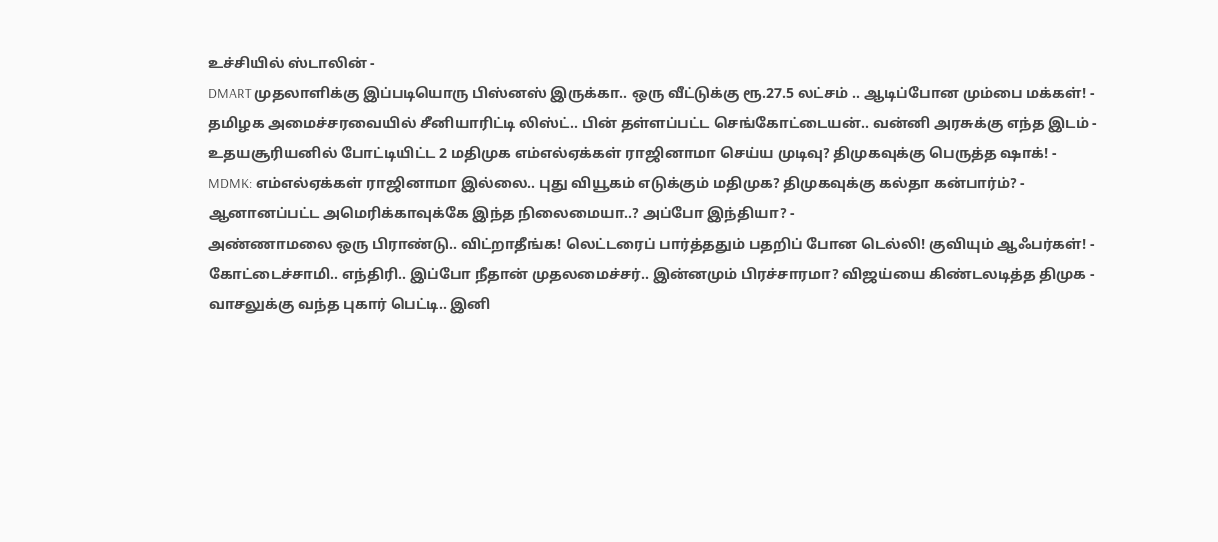உச்சியில் ஸ்டாலின் -
DMART முதலாளிக்கு இப்படியொரு பிஸ்னஸ் இருக்கா.. ஒரு வீட்டுக்கு ரூ.27.5 லட்சம் .. ஆடிப்போன மும்பை மக்கள்! -
தமிழக அமைச்சரவையில் சீனியாரிட்டி லிஸ்ட்.. பின் தள்ளப்பட்ட செங்கோட்டையன்.. வன்னி அரசுக்கு எந்த இடம் -
உதயசூரியனில் போட்டியிட்ட 2 மதிமுக எம்எல்ஏக்கள் ராஜினாமா செய்ய முடிவு? திமுகவுக்கு பெருத்த ஷாக்! -
MDMK: எம்எல்ஏக்கள் ராஜினாமா இல்லை.. புது வியூகம் எடுக்கும் மதிமுக? திமுகவுக்கு கல்தா கன்பார்ம்? -
ஆனானப்பட்ட அமெரிக்காவுக்கே இந்த நிலைமையா..? அப்போ இந்தியா? -
அண்ணாமலை ஒரு பிராண்டு.. விட்றாதீங்க! லெட்டரைப் பார்த்ததும் பதறிப் போன டெல்லி! குவியும் ஆஃபர்கள்! -
கோட்டைச்சாமி.. எந்திரி.. இப்போ நீதான் முதலமைச்சர்.. இன்னமும் பிரச்சாரமா? விஜய்யை கிண்டலடித்த திமுக -
வாசலுக்கு வந்த புகார் பெட்டி.. இனி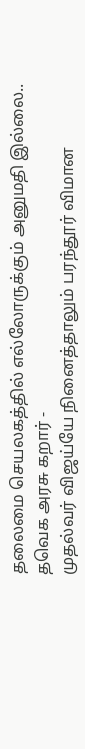தலைமை செயலகத்தில் எல்லோருக்கும் அனுமதி இல்லை.. தவெக அரசு கறார் -
முதல்வர் விஜய்யே நினைத்தாலும் பரந்தூர் விமான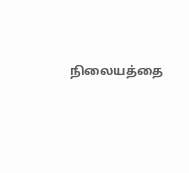நிலையத்தை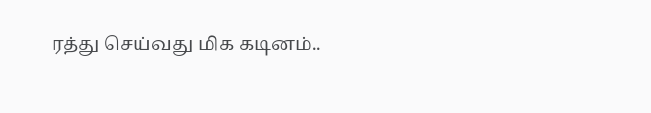ரத்து செய்வது மிக கடினம்..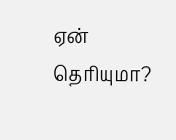ஏன் தெரியுமா?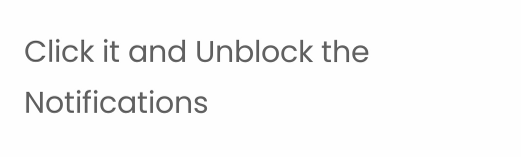Click it and Unblock the Notifications